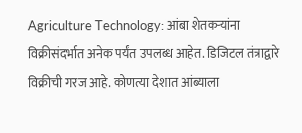Agriculture Technology: आंबा शेतकऱ्यांना विक्रीसंदर्भात अनेक पर्यंत उपलब्ध आहेत. डिजिटल तंत्राद्वारे विक्रीची गरज आहे. कोणत्या देशात आंब्याला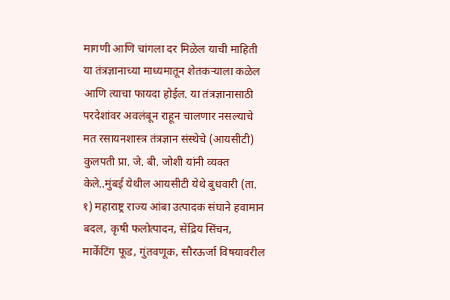मागणी आणि चांगला दर मिळेल याची माहिती या तंत्रज्ञानाच्या माध्यमातून शेतकऱ्याला कळेल आणि त्याचा फायदा होईल. या तंत्रज्ञानासाठी परदेशांवर अवलंबून राहून चालणार नसल्याचे मत रसायनशास्त्र तंत्रज्ञान संस्थेचे (आयसीटी) कुलपती प्रा. जे. बी. जोशी यांनी व्यक्त केले..मुंबई येथील आयसीटी येथे बुधवारी (ता. १) महाराष्ट्र राज्य आंबा उत्पादक संघाने हवामान बदल, कृषी फलोत्पादन, सेंद्रिय सिंचन, मार्केटिंग फूड, गुंतवणूक, सौरऊर्जा विषयावरील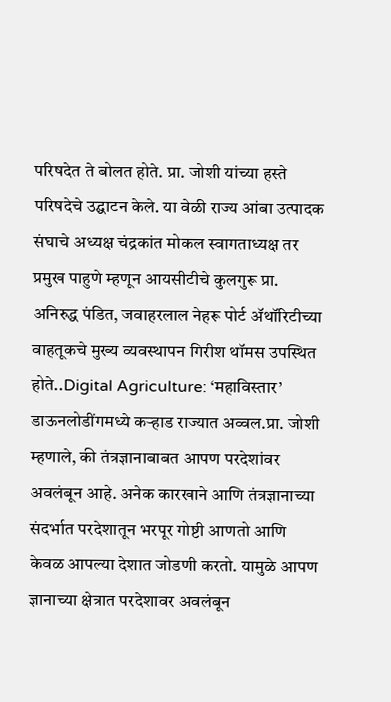परिषदेत ते बोलत होते. प्रा. जोशी यांच्या हस्ते परिषदेचे उद्घाटन केले. या वेळी राज्य आंबा उत्पादक संघाचे अध्यक्ष चंद्रकांत मोकल स्वागताध्यक्ष तर प्रमुख पाहुणे म्हणून आयसीटीचे कुलगुरू प्रा. अनिरुद्ध पंडित, जवाहरलाल नेहरू पोर्ट ॲथॉरिटीच्या वाहतूकचे मुख्य व्यवस्थापन गिरीश थॉमस उपस्थित होते..Digital Agriculture: ‘महाविस्तार’ डाऊनलोडींगमध्ये कऱ्हाड राज्यात अव्वल.प्रा. जोशी म्हणाले, की तंत्रज्ञानाबाबत आपण परदेशांवर अवलंबून आहे. अनेक कारखाने आणि तंत्रज्ञानाच्या संदर्भात परदेशातून भरपूर गोष्टी आणतो आणि केवळ आपल्या देशात जोडणी करतो. यामुळे आपण ज्ञानाच्या क्षेत्रात परदेशावर अवलंबून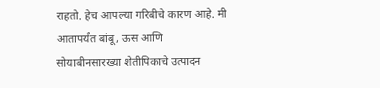राहतो. हेच आपल्या गरिबीचे कारण आहे. मी आतापर्यंत बांबू, ऊस आणि सोयाबीनसारख्या शेतीपिकाचे उत्पादन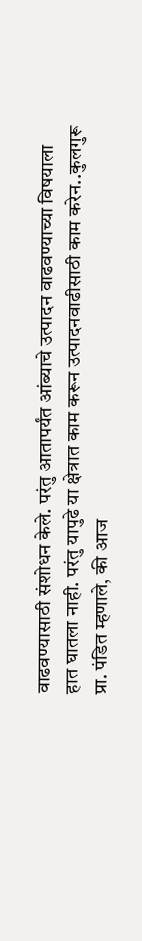वाढवण्यासाठी संशोधन केले. परंतु आतापर्यंत आंब्याचे उत्पादन वाढवण्याच्या विषयाला हात घातला नाही. परंतु यापुढे या क्षेत्रात काम करून उत्पादनवाढीसाठी काम करेन..कुलगुरू प्रा. पंडित म्हणाले, की आज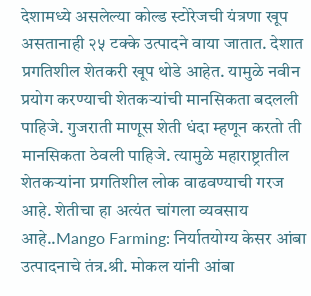देशामध्ये असलेल्या कोल्ड स्टोरेजची यंत्रणा खूप असतानाही २५ टक्के उत्पादने वाया जातात. देशात प्रगतिशील शेतकरी खूप थोडे आहेत. यामुळे नवीन प्रयोग करण्याची शेतकऱ्यांची मानसिकता बदलली पाहिजे. गुजराती माणूस शेती धंदा म्हणून करतो ती मानसिकता ठेवली पाहिजे. त्यामुळे महाराष्ट्रातील शेतकऱ्यांना प्रगतिशील लोक वाढवण्याची गरज आहे. शेतीचा हा अत्यंत चांगला व्यवसाय आहे..Mango Farming: निर्यातयोग्य केसर आंबा उत्पादनाचे तंत्र.श्री. मोकल यांनी आंबा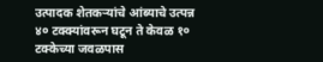उत्पादक शेतकऱ्यांचे आंब्याचे उत्पन्न ४० टक्क्यांवरून घटून ते केवळ १० टक्केच्या जवळपास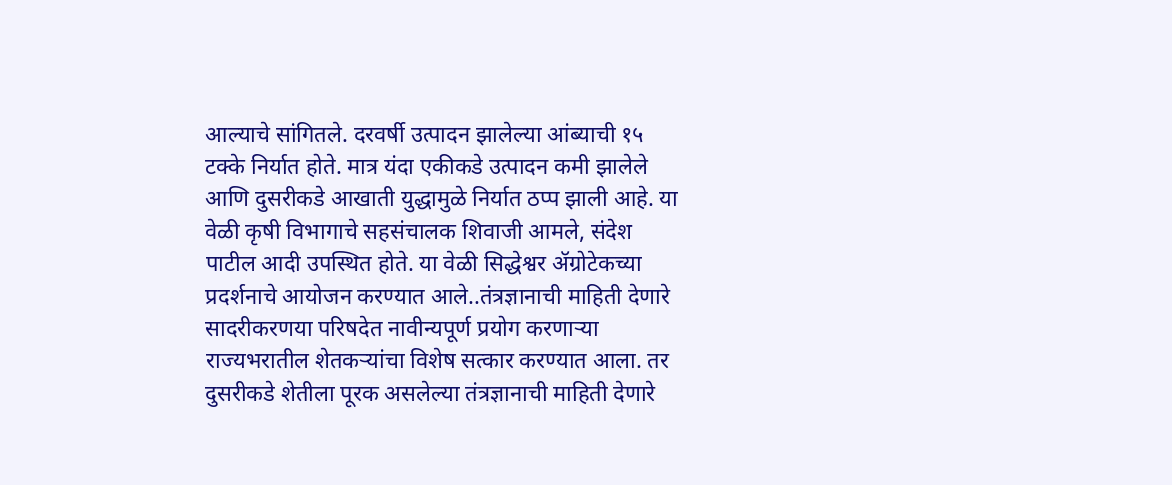आल्याचे सांगितले. दरवर्षी उत्पादन झालेल्या आंब्याची १५ टक्के निर्यात होते. मात्र यंदा एकीकडे उत्पादन कमी झालेले आणि दुसरीकडे आखाती युद्धामुळे निर्यात ठप्प झाली आहे. या वेळी कृषी विभागाचे सहसंचालक शिवाजी आमले, संदेश पाटील आदी उपस्थित होते. या वेळी सिद्धेश्वर ॲग्रोटेकच्या प्रदर्शनाचे आयोजन करण्यात आले..तंत्रज्ञानाची माहिती देणारे सादरीकरणया परिषदेत नावीन्यपूर्ण प्रयोग करणाऱ्या राज्यभरातील शेतकऱ्यांचा विशेष सत्कार करण्यात आला. तर दुसरीकडे शेतीला पूरक असलेल्या तंत्रज्ञानाची माहिती देणारे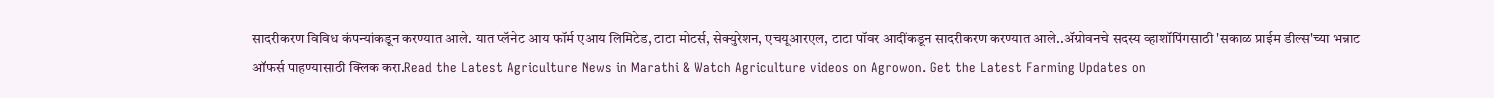सादरीकरण विविध कंपन्यांकडून करण्यात आले. यात प्लॅनेट आय फॉर्म एआय लिमिटेड, टाटा मोटर्स, सेक्युरेशन, एचयूआरएल, टाटा पॉवर आदींकडून सादरीकरण करण्यात आले..ॲग्रोवनचे सदस्य व्हाशॉपिंगसाठी 'सकाळ प्राईम डील्स'च्या भन्नाट ऑफर्स पाहण्यासाठी क्लिक करा.Read the Latest Agriculture News in Marathi & Watch Agriculture videos on Agrowon. Get the Latest Farming Updates on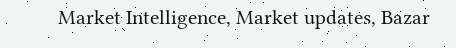Market Intelligence, Market updates, Bazar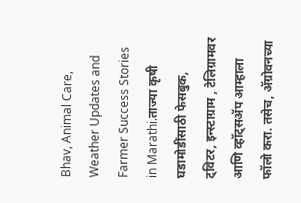Bhav, Animal Care, Weather Updates and Farmer Success Stories in Marathi.ताज्या कृषी घडामोडींसाठी फेसबुक, ट्विटर, इन्स्टाग्राम , टेलिग्रामवर आणि व्हॉट्सॲप आम्हाला फॉलो करा. तसेच, ॲग्रोवनच्या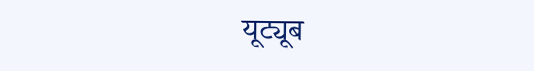यूट्यूब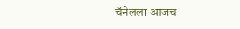चॅनेलला आजच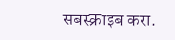सबस्क्राइब करा.